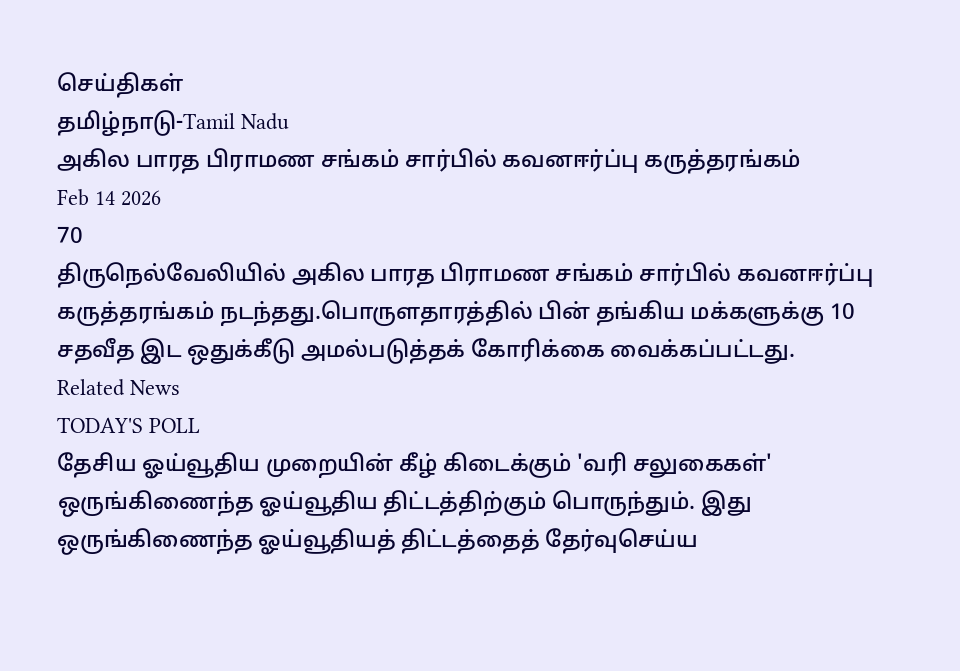செய்திகள்
தமிழ்நாடு-Tamil Nadu
அகில பாரத பிராமண சங்கம் சார்பில் கவனஈர்ப்பு கருத்தரங்கம்
Feb 14 2026
70
திருநெல்வேலியில் அகில பாரத பிராமண சங்கம் சார்பில் கவனஈர்ப்பு கருத்தரங்கம் நடந்தது.பொருளதாரத்தில் பின் தங்கிய மக்களுக்கு 10 சதவீத இட ஒதுக்கீடு அமல்படுத்தக் கோரிக்கை வைக்கப்பட்டது.
Related News
TODAY'S POLL
தேசிய ஓய்வூதிய முறையின் கீழ் கிடைக்கும் 'வரி சலுகைகள்' ஒருங்கிணைந்த ஓய்வூதிய திட்டத்திற்கும் பொருந்தும். இது ஒருங்கிணைந்த ஓய்வூதியத் திட்டத்தைத் தேர்வுசெய்ய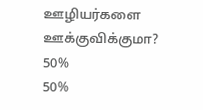ஊழியர்களை ஊக்குவிக்குமா?
50%
50%